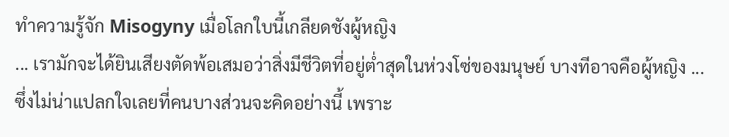ทำความรู้จัก Misogyny เมื่อโลกใบนี้เกลียดชังผู้หญิง
... เรามักจะได้ยินเสียงตัดพ้อเสมอว่าสิ่งมีชีวิตที่อยู่ต่ำสุดในห่วงโซ่ของมนุษย์ บางทีอาจคือผู้หญิง ...
ซึ่งไม่น่าแปลกใจเลยที่คนบางส่วนจะคิดอย่างนี้ เพราะ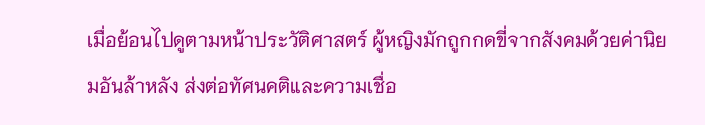เมื่อย้อนไปดูตามหน้าประวัติศาสตร์ ผู้หญิงมักถูกกดขี่จากสังคมด้วยค่านิยมอันล้าหลัง ส่งต่อทัศนคติและความเชื่อ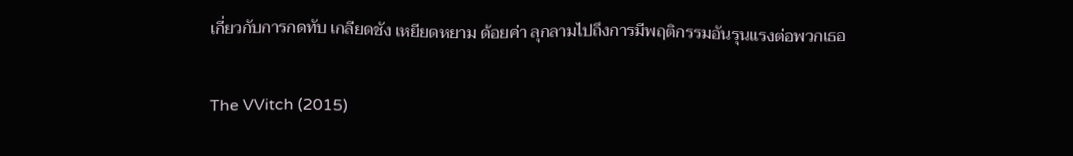เกี่ยวกับการกดทับ เกลียดชัง เหยียดหยาม ด้อยค่า ลุกลามไปถึงการมีพฤติกรรมอันรุนแรงต่อพวกเธอ

The VVitch (2015)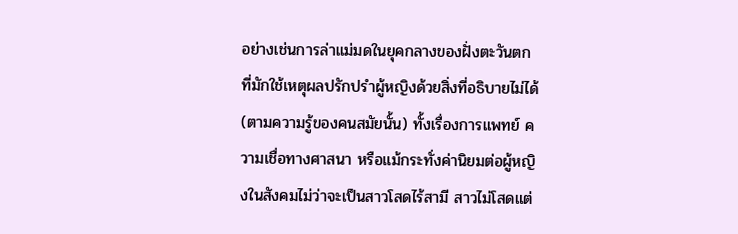อย่างเช่นการล่าแม่มดในยุคกลางของฝั่งตะวันตก ที่มักใช้เหตุผลปรักปรำผู้หญิงด้วยสิ่งที่อธิบายไม่ได้ (ตามความรู้ของคนสมัยนั้น) ทั้งเรื่องการแพทย์ ความเชื่อทางศาสนา หรือแม้กระทั่งค่านิยมต่อผู้หญิงในสังคมไม่ว่าจะเป็นสาวโสดไร้สามี สาวไม่โสดแต่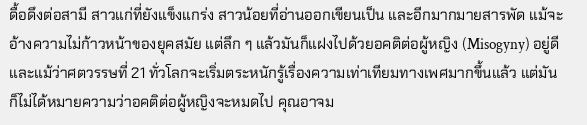ดื้อดึงต่อสามี สาวแก่ที่ยังแข็งแกร่ง สาวน้อยที่อ่านออกเขียนเป็น และอีกมากมายสารพัด แม้จะอ้างความไม่ก้าวหน้าของยุคสมัย แต่ลึก ๆ แล้วมันก็แฝงไปด้วยอคติต่อผู้หญิง (Misogyny) อยู่ดี
และแม้ว่าศตวรรษที่ 21 ทั่วโลกจะเริ่มตระหนักรู้เรื่องความเท่าเทียมทางเพศมากขึ้นแล้ว แต่มันก็ไม่ได้หมายความว่าอคติต่อผู้หญิงจะหมดไป คุณอาจม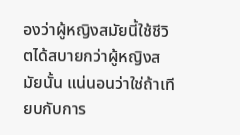องว่าผู้หญิงสมัยนี้ใช้ชีวิตได้สบายกว่าผู้หญิงสมัยนั้น แน่นอนว่าใช่ถ้าเทียบกับการ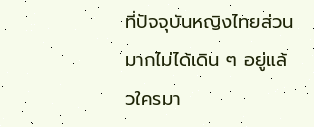ที่ปัจจุบันหญิงไทยส่วนมากไม่ได้เดิน ๆ อยู่แล้วใครมา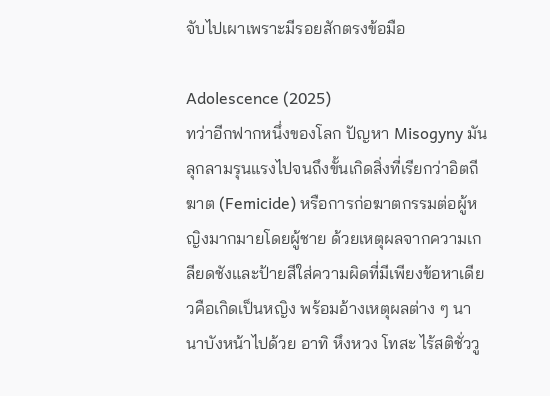จับไปเผาเพราะมีรอยสักตรงข้อมือ

Adolescence (2025)
ทว่าอีกฟากหนึ่งของโลก ปัญหา Misogyny มันลุกลามรุนแรงไปจนถึงขั้นเกิดสิ่งที่เรียกว่าอิตถีฆาต (Femicide) หรือการก่อฆาตกรรมต่อผู้หญิงมากมายโดยผู้ชาย ด้วยเหตุผลจากความเกลียดชังและป้ายสีใส่ความผิดที่มีเพียงข้อหาเดียวคือเกิดเป็นหญิง พร้อมอ้างเหตุผลต่าง ๆ นานาบังหน้าไปด้วย อาทิ หึงหวง โทสะ ไร้สติชั่ววู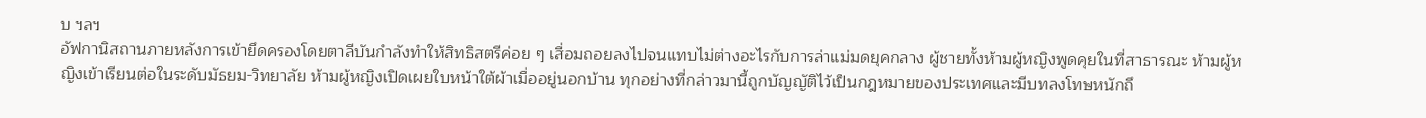บ ฯลฯ
อัฟกานิสถานภายหลังการเข้ายึดครองโดยตาลีบันกำลังทำให้สิทธิสตรีค่อย ๆ เสื่อมถอยลงไปจนแทบไม่ต่างอะไรกับการล่าแม่มดยุคกลาง ผู้ชายทั้งห้ามผู้หญิงพูดคุยในที่สาธารณะ ห้ามผู้หญิงเข้าเรียนต่อในระดับมัธยม-วิทยาลัย ห้ามผู้หญิงเปิดเผยใบหน้าใต้ผ้าเมื่ออยู่นอกบ้าน ทุกอย่างที่กล่าวมานี้ถูกบัญญัติไว้เป็นกฎหมายของประเทศและมีบทลงโทษหนักถึ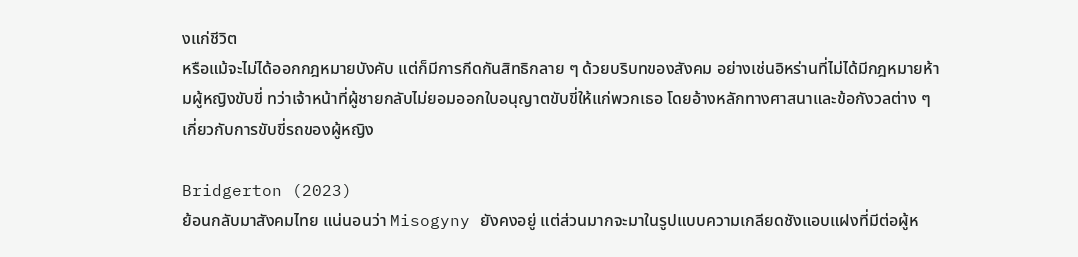งแก่ชีวิต
หรือแม้จะไม่ได้ออกกฎหมายบังคับ แต่ก็มีการกีดกันสิทธิกลาย ๆ ด้วยบริบทของสังคม อย่างเช่นอิหร่านที่ไม่ได้มีกฎหมายห้ามผู้หญิงขับขี่ ทว่าเจ้าหน้าที่ผู้ชายกลับไม่ยอมออกใบอนุญาตขับขี่ให้แก่พวกเธอ โดยอ้างหลักทางศาสนาและข้อกังวลต่าง ๆ เกี่ยวกับการขับขี่รถของผู้หญิง

Bridgerton (2023)
ย้อนกลับมาสังคมไทย แน่นอนว่า Misogyny ยังคงอยู่ แต่ส่วนมากจะมาในรูปแบบความเกลียดชังแอบแฝงที่มีต่อผู้ห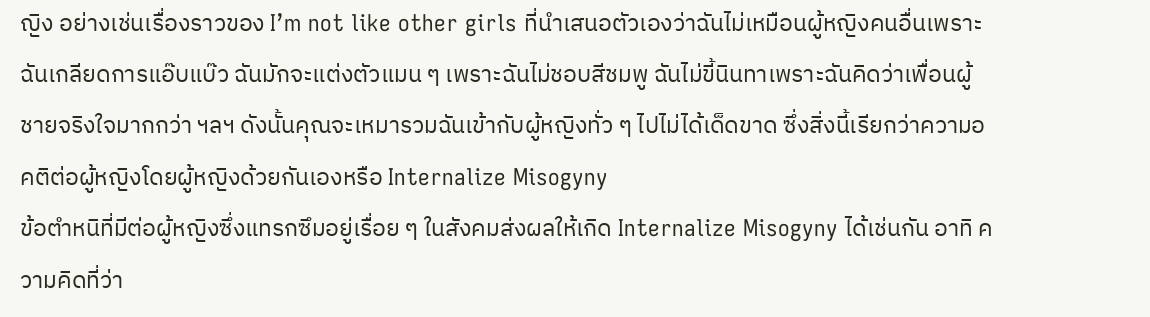ญิง อย่างเช่นเรื่องราวของ I’m not like other girls ที่นำเสนอตัวเองว่าฉันไม่เหมือนผู้หญิงคนอื่นเพราะฉันเกลียดการแอ๊บแบ๊ว ฉันมักจะแต่งตัวแมน ๆ เพราะฉันไม่ชอบสีชมพู ฉันไม่ขี้นินทาเพราะฉันคิดว่าเพื่อนผู้ชายจริงใจมากกว่า ฯลฯ ดังนั้นคุณจะเหมารวมฉันเข้ากับผู้หญิงทั่ว ๆ ไปไม่ได้เด็ดขาด ซึ่งสิ่งนี้เรียกว่าความอคติต่อผู้หญิงโดยผู้หญิงด้วยกันเองหรือ Internalize Misogyny
ข้อตำหนิที่มีต่อผู้หญิงซึ่งแทรกซึมอยู่เรื่อย ๆ ในสังคมส่งผลให้เกิด Internalize Misogyny ได้เช่นกัน อาทิ ความคิดที่ว่า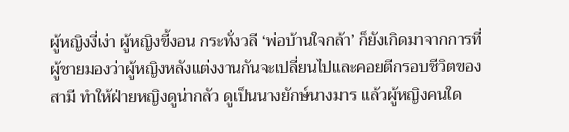ผู้หญิงงี่เง่า ผู้หญิงขี้งอน กระทั่งวลี ‘พ่อบ้านใจกล้า’ ก็ยังเกิดมาจากการที่ผู้ชายมองว่าผู้หญิงหลังแต่งงานกันจะเปลี่ยนไปและคอยตีกรอบชีวิตของสามี ทำให้ฝ่ายหญิงดูน่ากลัว ดูเป็นนางยักษ์นางมาร แล้วผู้หญิงคนใด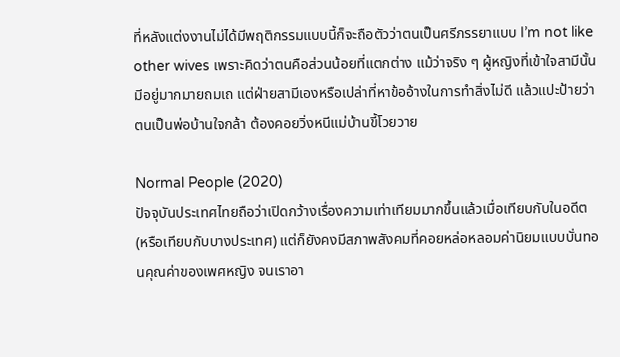ที่หลังแต่งงานไม่ได้มีพฤติกรรมแบบนี้ก็จะถือตัวว่าตนเป็นศรีภรรยาแบบ I’m not like other wives เพราะคิดว่าตนคือส่วนน้อยที่แตกต่าง แม้ว่าจริง ๆ ผู้หญิงที่เข้าใจสามีนั้นมีอยู่มากมายถมเถ แต่ฝ่ายสามีเองหรือเปล่าที่หาข้ออ้างในการทำสิ่งไม่ดี แล้วแปะป้ายว่าตนเป็นพ่อบ้านใจกล้า ต้องคอยวิ่งหนีแม่บ้านขี้โวยวาย

Normal People (2020)
ปัจจุบันประเทศไทยถือว่าเปิดกว้างเรื่องความเท่าเทียมมากขึ้นแล้วเมื่อเทียบกับในอดีต (หรือเทียบกับบางประเทศ) แต่ก็ยังคงมีสภาพสังคมที่คอยหล่อหลอมค่านิยมแบบบั่นทอนคุณค่าของเพศหญิง จนเราอา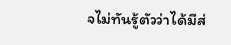จไม่ทันรู้ตัวว่าได้มีส่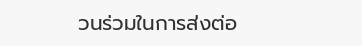วนร่วมในการส่งต่อ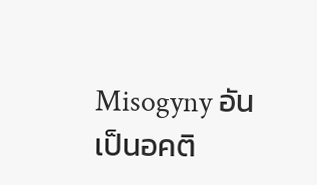Misogyny อันเป็นอคติ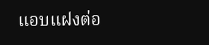แอบแฝงต่อ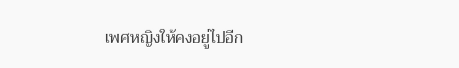เพศหญิงให้คงอยู่ไปอีก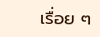เรื่อย ๆ